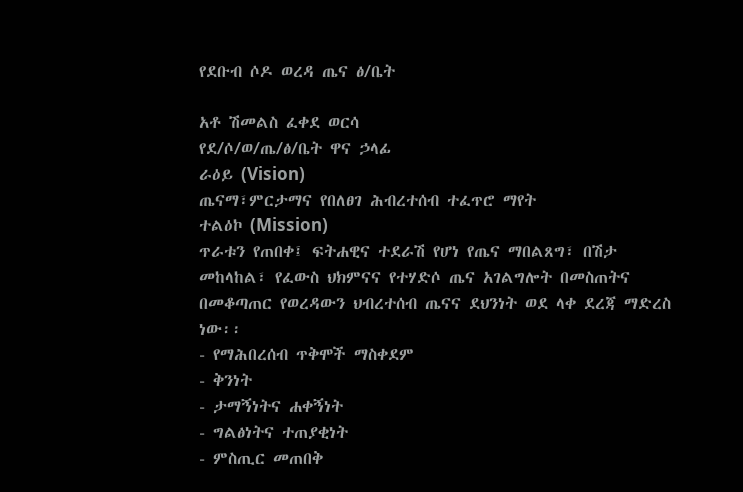የደቡብ ሶዶ ወረዳ ጤና ፅ/ቤት

አቶ ሽመልስ ፈቀደ ወርሳ
የደ/ሶ/ወ/ጤ/ፅ/ቤት ዋና ኃላፊ
ራዕይ (Vision)
ጤናማ፣ምርታማና የበለፀገ ሕብረተሰብ ተፈጥሮ ማየት
ተልዕኮ (Mission)
ጥራቱን የጠበቀ፤ ፍትሐዊና ተደራሽ የሆነ የጤና ማበልጸግ፣ በሽታ መከላከል፣ የፈውስ ህክምናና የተሃድሶ ጤና አገልግሎት በመስጠትና በመቆጣጠር የወረዳውን ህብረተሰብ ጤናና ደህንነት ወደ ላቀ ደረጃ ማድረስ ነው፡፡
- የማሕበረሰብ ጥቅሞች ማስቀደም
- ቅንነት
- ታማኝነትና ሐቀኝነት
- ግልፅነትና ተጠያቂነት
- ምስጢር መጠበቅ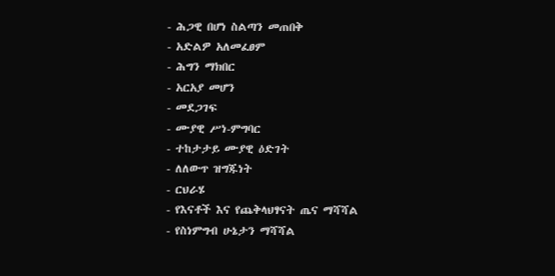- ሕጋዊ በሆነ ስልጣን መጠበቅ
- አድልዎ አለመፈፀም
- ሕግን ማክበር
- አርአያ መሆን
- መደጋገፍ
- ሙያዊ ሥነ-ምግባር
- ተከታታይ ሙያዊ ዕድገት
- ለለውጥ ዝግጁነት
- ርህራሄ
- የእናቶች እና የጨቅላህፃናት ጤና ማሻሻል
- የስነምግብ ሁኔታን ማሻሻል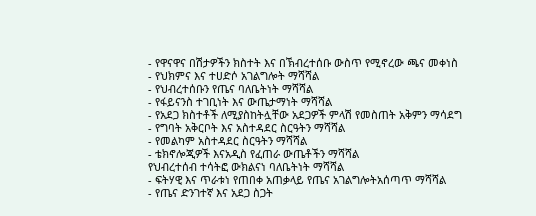- የዋናዋና በሽታዎችን ክስተት እና በኽብረተሰቡ ውስጥ የሚኖረው ጫና መቀነስ
- የህክምና እና ተሀድሶ አገልግሎት ማሻሻል
- የህብረተሰቡን የጤና ባለቤትነት ማሻሻል
- የፋይናንስ ተገቢነት እና ውጤታማነት ማሻሻል
- የአደጋ ክስተቶች ለሚያስከትሏቸው አደጋዎች ምላሽ የመስጠት አቅምን ማሳደግ
- የግባት አቅርቦት እና አስተዳደር ስርዓትን ማሻሻል
- የመልካም አስተዳደር ስርዓትን ማሻሻል
- ቴክኖሎጂዎች እናአዲስ የፈጠራ ውጤቶችን ማሻሻል
የህብረተሰብ ተሳትፎ ውክልናነ ባለቤትነት ማሻሻል
- ፍትሃዊ እና ጥራቱነ የጠበቀ አጠቃላይ የጤና አገልግሎትአሰጣጥ ማሻሻል
- የጤና ድንገተኛ እና አደጋ ስጋት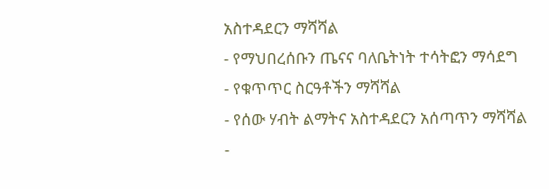አስተዳደርን ማሻሻል
- የማህበረሰቡን ጤናና ባለቤትነት ተሳትፎን ማሳደግ
- የቁጥጥር ስርዓቶችን ማሻሻል
- የሰው ሃብት ልማትና አስተዳደርን አሰጣጥን ማሻሻል
-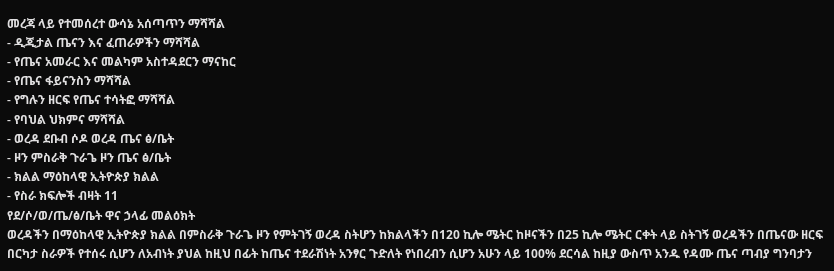መረጃ ላይ የተመሰረተ ውሳኔ አሰጣጥን ማሻሻል
- ዲጂታል ጤናን እና ፈጠራዎችን ማሻሻል
- የጤና አመራር እና መልካም አስተዳደርን ማናከር
- የጤና ፋይናንስን ማሻሻል
- የግሉን ዘርፍ የጤና ተሳትፎ ማሻሻል
- የባህል ህክምና ማሻሻል
- ወረዳ ደቡብ ሶዶ ወረዳ ጤና ፅ/ቤት
- ዞን ምስራቅ ጉራጌ ዞን ጤና ፅ/ቤት
- ክልል ማዕከላዊ ኢትዮጵያ ክልል
- የስራ ክፍሎች ብዛት 11
የደ/ሶ/ወ/ጤ/ፅ/ቤት ዋና ኃላፊ መልዕክት
ወረዳችን በማዕከላዊ ኢትዮጵያ ክልል በምስራቅ ጉራጌ ዞን የምትገኝ ወረዳ ስትሆን ከክልላችን በ120 ኪሎ ሜትር ከዞናችን በ25 ኪሎ ሜትር ርቀት ላይ ስትገኝ ወረዳችን በጤናው ዘርፍ በርካታ ስራዎች የተሰሩ ሲሆን ለአብነት ያህል ከዚህ በፊት ከጤና ተደራሽነት አንፃር ጉድለት የነበረብን ሲሆን አሁን ላይ 100% ደርሳል ከዚያ ውስጥ አንዱ የዳሙ ጤና ጣብያ ግንባታን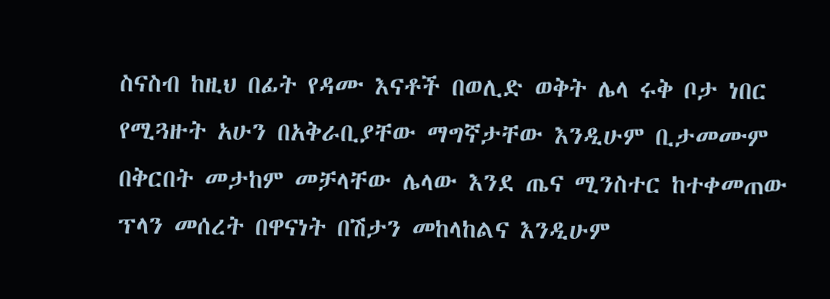ስናስብ ከዚህ በፊት የዳሙ እናቶች በወሊድ ወቅት ሌላ ሩቅ ቦታ ነበር የሚጓዙት አሁን በአቅራቢያቸው ማግኛታቸው እንዲሁም ቢታመሙም በቅርበት መታከም መቻላቸው ሌላው እንደ ጤና ሚንስተር ከተቀመጠው ፕላን መሰረት በዋናነት በሽታን መከላከልና እንዲሁም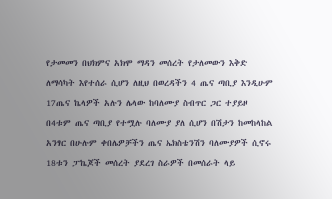የታመመን በህክምና አክሞ ማዳን መሰረት የታለመውን እቅድ ለማሳካት እየተሰራ ሲሆን ለዚህ በወረዳችን 4 ጤና ጣቢያ እንዲሁም 17ጤና ኬላዎች አሉን ሌላው ከባለሙያ ስብጥር ጋር ተያይዞ በ4ቱም ጤና ጣቢያ የተሟሉ ባለሙያ ያለ ሲሆን በሽታን ከመከላከል አንፃር በሁሉም ቀበሌዎቻችን ጤና ኤክስቴንሽን ባለሙያዎች ሲኖሩ 18ቱን ፓኬጆች መሰረት ያደረገ ስራዎች በመሰራት ላይ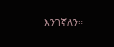እንገኛለን።